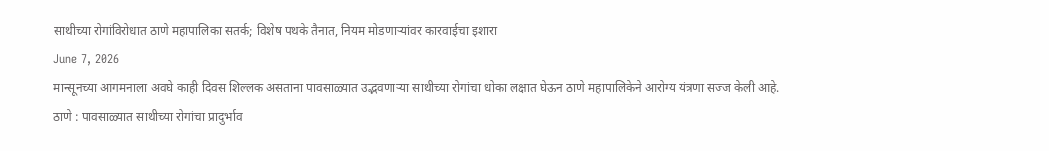साथीच्या रोगांविरोधात ठाणे महापालिका सतर्क; विशेष पथके तैनात, नियम मोडणाऱ्यांवर कारवाईचा इशारा
June 7, 2026
मान्सूनच्या आगमनाला अवघे काही दिवस शिल्लक असताना पावसाळ्यात उद्भवणाऱ्या साथीच्या रोगांचा धोका लक्षात घेऊन ठाणे महापालिकेने आरोग्य यंत्रणा सज्ज केली आहे.
ठाणे : पावसाळ्यात साथीच्या रोगांचा प्रादुर्भाव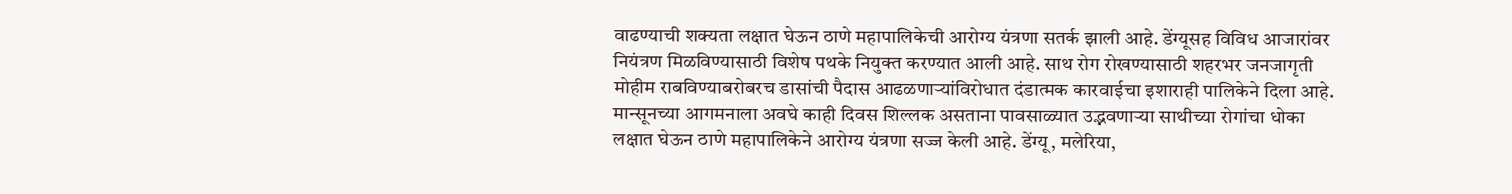वाढण्याची शक्यता लक्षात घेऊन ठाणे महापालिकेची आरोग्य यंत्रणा सतर्क झाली आहे. डेंग्यूसह विविध आजारांवर नियंत्रण मिळविण्यासाठी विशेष पथके नियुक्त करण्यात आली आहे. साथ रोग रोखण्यासाठी शहरभर जनजागृती मोहीम राबविण्याबरोबरच डासांची पैदास आढळणाऱ्यांविरोधात दंडात्मक कारवाईचा इशाराही पालिकेने दिला आहे.
मान्सूनच्या आगमनाला अवघे काही दिवस शिल्लक असताना पावसाळ्यात उद्भवणाऱ्या साथीच्या रोगांचा धोका लक्षात घेऊन ठाणे महापालिकेने आरोग्य यंत्रणा सज्ज केली आहे. डेंग्यू, मलेरिया,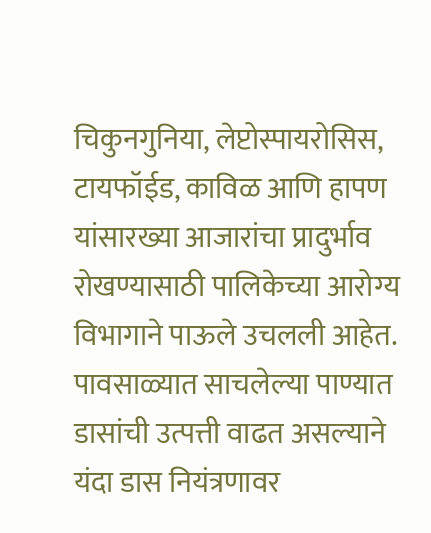चिकुनगुनिया, लेप्टोस्पायरोसिस, टायफॉईड, काविळ आणि हापण यांसारख्या आजारांचा प्रादुर्भाव रोखण्यासाठी पालिकेच्या आरोग्य विभागाने पाऊले उचलली आहेत. पावसाळ्यात साचलेल्या पाण्यात डासांची उत्पत्ती वाढत असल्याने यंदा डास नियंत्रणावर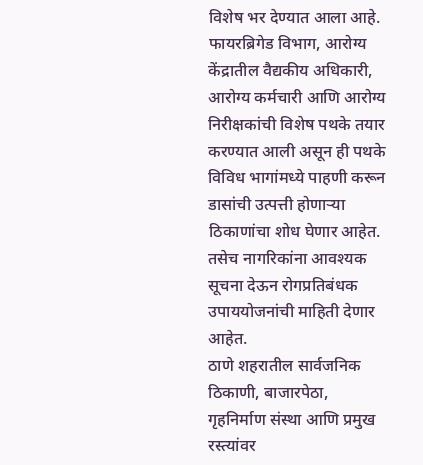विशेष भर देण्यात आला आहे. फायरब्रिगेड विभाग, आरोग्य केंद्रातील वैद्यकीय अधिकारी, आरोग्य कर्मचारी आणि आरोग्य निरीक्षकांची विशेष पथके तयार करण्यात आली असून ही पथके विविध भागांमध्ये पाहणी करून डासांची उत्पत्ती होणाऱ्या ठिकाणांचा शोध घेणार आहेत. तसेच नागरिकांना आवश्यक सूचना देऊन रोगप्रतिबंधक उपाययोजनांची माहिती देणार आहेत.
ठाणे शहरातील सार्वजनिक ठिकाणी, बाजारपेठा, गृहनिर्माण संस्था आणि प्रमुख रस्त्यांवर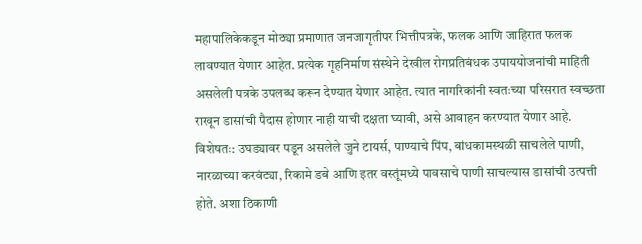महापालिकेकडून मोठ्या प्रमाणात जनजागृतीपर भित्तीपत्रके, फलक आणि जाहिरात फलक लावण्यात येणार आहेत. प्रत्येक गृहनिर्माण संस्थेने देखील रोगप्रतिबंधक उपाययोजनांची माहिती असलेली पत्रके उपलब्ध करून देण्यात येणार आहेत. त्यात नागरिकांनी स्वतःच्या परिसरात स्वच्छता राखून डासांची पैदास होणार नाही याची दक्षता घ्यावी, असे आवाहन करण्यात येणार आहे.
विशेषतः: उघड्यावर पडून असलेले जुने टायर्स, पाण्याचे पिंप, बांधकामस्थळी साचलेले पाणी, नारळाच्या करवंट्या, रिकामे डबे आणि इतर वस्तूंमध्ये पावसाचे पाणी साचल्यास डासांची उत्पत्ती होते. अशा ठिकाणी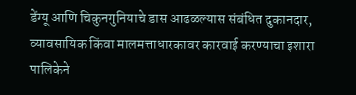डेंग्यू आणि चिकुनगुनियाचे डास आढळल्यास संबंधित दुकानदार, व्यावसायिक किंवा मालमत्ताधारकावर कारवाई करण्याचा इशारा पालिकेने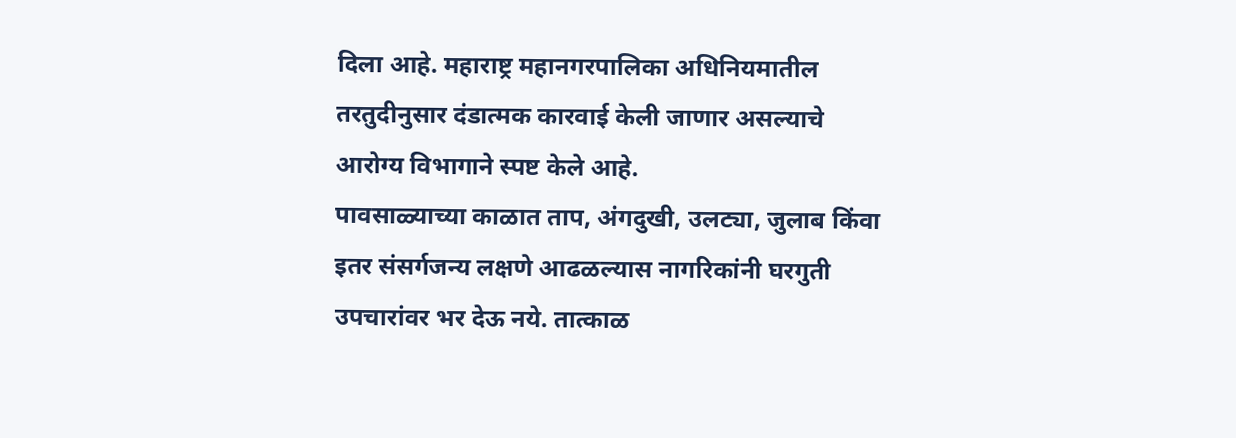दिला आहे. महाराष्ट्र महानगरपालिका अधिनियमातील तरतुदीनुसार दंडात्मक कारवाई केली जाणार असल्याचे आरोग्य विभागाने स्पष्ट केले आहे.
पावसाळ्याच्या काळात ताप, अंगदुखी, उलट्या, जुलाब किंवा इतर संसर्गजन्य लक्षणे आढळल्यास नागरिकांनी घरगुती उपचारांवर भर देऊ नये. तात्काळ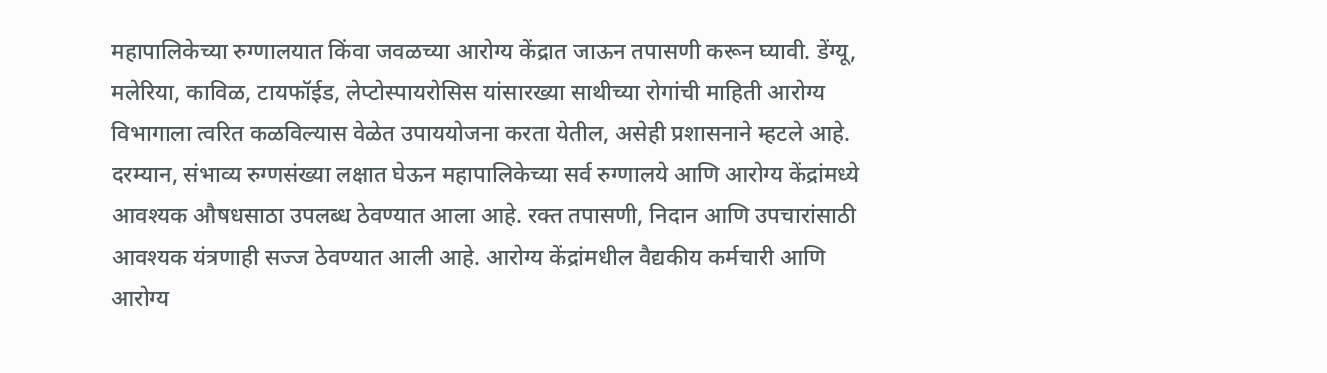महापालिकेच्या रुग्णालयात किंवा जवळच्या आरोग्य केंद्रात जाऊन तपासणी करून घ्यावी. डेंग्यू, मलेरिया, काविळ, टायफॉईड, लेप्टोस्पायरोसिस यांसारख्या साथीच्या रोगांची माहिती आरोग्य विभागाला त्वरित कळविल्यास वेळेत उपाययोजना करता येतील, असेही प्रशासनाने म्हटले आहे. दरम्यान, संभाव्य रुग्णसंख्या लक्षात घेऊन महापालिकेच्या सर्व रुग्णालये आणि आरोग्य केंद्रांमध्ये आवश्यक औषधसाठा उपलब्ध ठेवण्यात आला आहे. रक्त तपासणी, निदान आणि उपचारांसाठी आवश्यक यंत्रणाही सज्ज ठेवण्यात आली आहे. आरोग्य केंद्रांमधील वैद्यकीय कर्मचारी आणि आरोग्य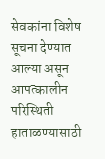सेवकांना विशेष सूचना देण्यात आल्या असून आपत्कालीन परिस्थिती हाताळण्यासाठी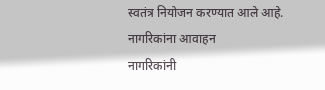स्वतंत्र नियोजन करण्यात आले आहे.
नागरिकांना आवाहन
नागरिकांनी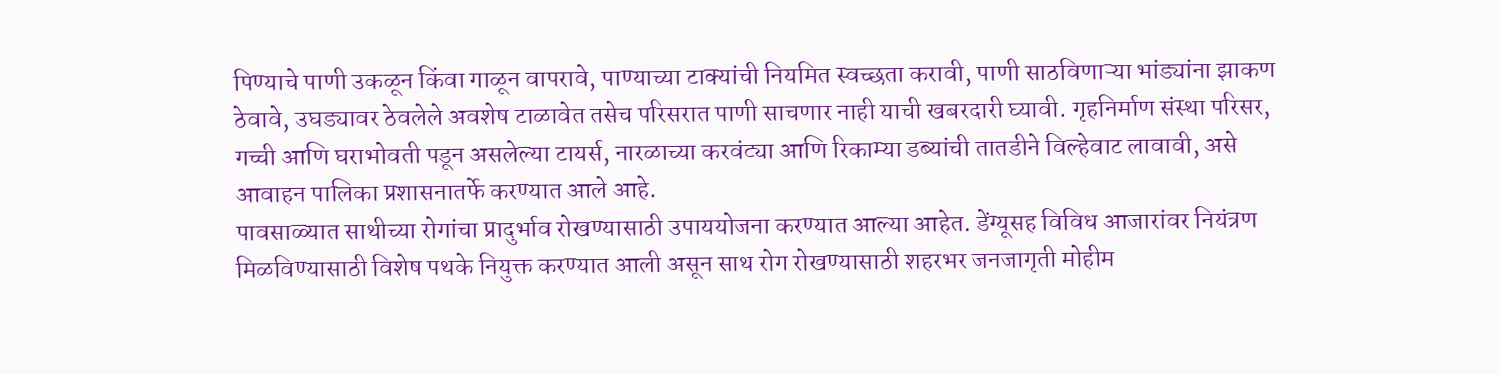पिण्याचे पाणी उकळून किंवा गाळून वापरावे, पाण्याच्या टाक्यांची नियमित स्वच्छता करावी, पाणी साठविणाऱ्या भांड्यांना झाकण ठेवावे, उघड्यावर ठेवलेले अवशेष टाळावेत तसेच परिसरात पाणी साचणार नाही याची खबरदारी घ्यावी. गृहनिर्माण संस्था परिसर, गच्ची आणि घराभोवती पडून असलेल्या टायर्स, नारळाच्या करवंट्या आणि रिकाम्या डब्यांची तातडीने विल्हेवाट लावावी, असे आवाहन पालिका प्रशासनातर्फे करण्यात आले आहे.
पावसाळ्यात साथीच्या रोगांचा प्रादुर्भाव रोखण्यासाठी उपाययोजना करण्यात आल्या आहेत. डेंग्यूसह विविध आजारांवर नियंत्रण मिळविण्यासाठी विशेष पथके नियुक्त करण्यात आली असून साथ रोग रोखण्यासाठी शहरभर जनजागृती मोहीम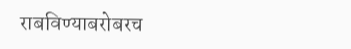राबविण्याबरोबरच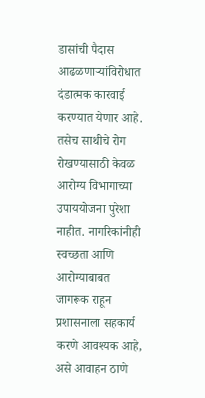डासांची पैदास आढळणाऱ्यांविरोधात दंडात्मक कारवाई करण्यात येणार आहे. तसेच साथीचे रोग रोखण्यासाठी केवळ आरोग्य विभागाच्या उपाययोजना पुरेशा नाहीत. नागरिकांनीही स्वच्छता आणि आरोग्याबाबत जागरूक राहून प्रशासनाला सहकार्य करणे आवश्यक आहे, असे आवाहन ठाणे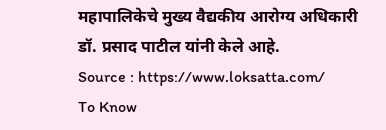महापालिकेचे मुख्य वैद्यकीय आरोग्य अधिकारी डॉ. प्रसाद पाटील यांनी केले आहे.
Source : https://www.loksatta.com/
To Know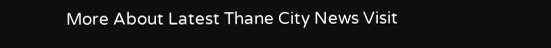More About Latest Thane City News Visit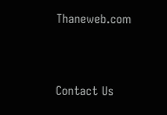Thaneweb.com


Contact Us